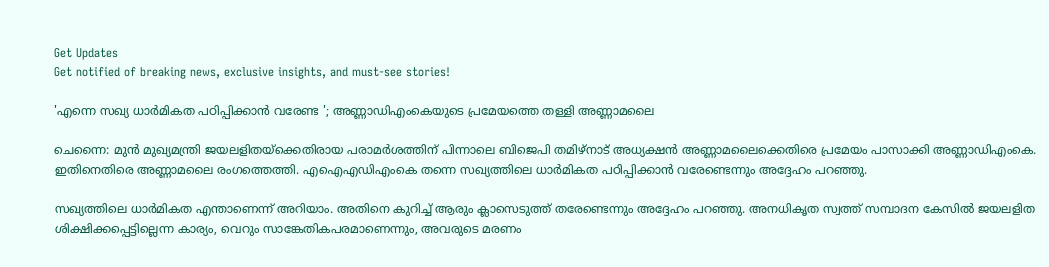Get Updates
Get notified of breaking news, exclusive insights, and must-see stories!

'എന്നെ സഖ്യ ധാര്‍മികത പഠിപ്പിക്കാന്‍ വരേണ്ട '; അണ്ണാഡിഎംകെയുടെ പ്രമേയത്തെ തള്ളി അണ്ണാമലൈ

ചെന്നൈ: മുന്‍ മുഖ്യമന്ത്രി ജയലളിതയ്‌ക്കെതിരായ പരാമര്‍ശത്തിന് പിന്നാലെ ബിജെപി തമിഴ്‌നാട് അധ്യക്ഷന്‍ അണ്ണാമലൈക്കെതിരെ പ്രമേയം പാസാക്കി അണ്ണാഡിഎംകെ. ഇതിനെതിരെ അണ്ണാമലൈ രംഗത്തെത്തി. എഐഎഡിഎംകെ തന്നെ സഖ്യത്തിലെ ധാര്‍മികത പഠിപ്പിക്കാന്‍ വരേണ്ടെന്നും അദ്ദേഹം പറഞ്ഞു.

സഖ്യത്തിലെ ധാര്‍മികത എന്താണെന്ന് അറിയാം. അതിനെ കുറിച്ച് ആരും ക്ലാസെടുത്ത് തരേണ്ടെന്നും അദ്ദേഹം പറഞ്ഞു. അനധികൃത സ്വത്ത് സമ്പാദന കേസില്‍ ജയലളിത ശിക്ഷിക്കപ്പെട്ടില്ലെന്ന കാര്യം, വെറും സാങ്കേതികപരമാണെന്നും, അവരുടെ മരണം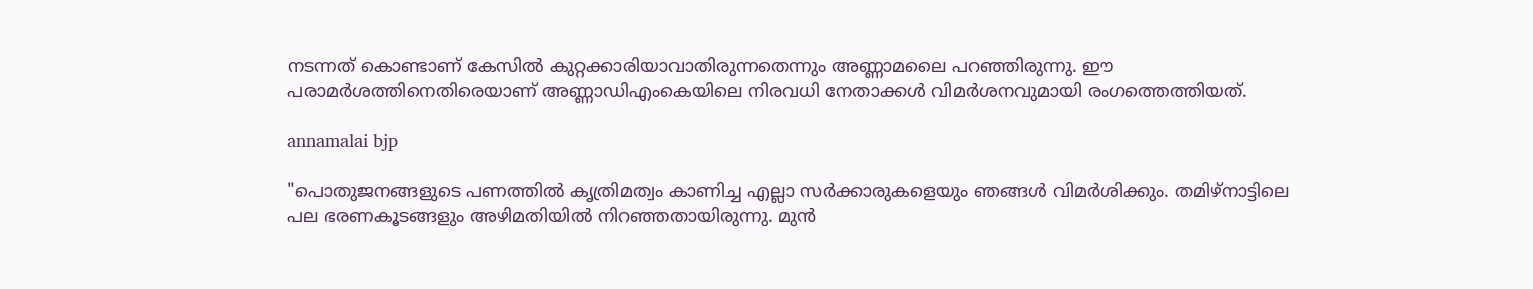നടന്നത് കൊണ്ടാണ് കേസില്‍ കുറ്റക്കാരിയാവാതിരുന്നതെന്നും അണ്ണാമലൈ പറഞ്ഞിരുന്നു. ഈ പരാമര്‍ശത്തിനെതിരെയാണ് അണ്ണാഡിഎംകെയിലെ നിരവധി നേതാക്കള്‍ വിമര്‍ശനവുമായി രംഗത്തെത്തിയത്.

annamalai bjp

"പൊതുജനങ്ങളുടെ പണത്തില്‍ കൃത്രിമത്വം കാണിച്ച എല്ലാ സര്‍ക്കാരുകളെയും ഞങ്ങള്‍ വിമര്‍ശിക്കും. തമിഴ്‌നാട്ടിലെ പല ഭരണകൂടങ്ങളും അഴിമതിയില്‍ നിറഞ്ഞതായിരുന്നു. മുന്‍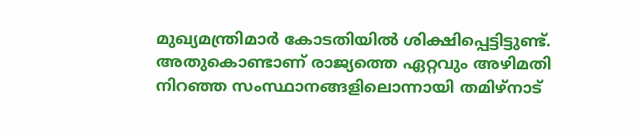മുഖ്യമന്ത്രിമാര്‍ കോടതിയില്‍ ശിക്ഷിപ്പെട്ടിട്ടുണ്ട്. അതുകൊണ്ടാണ് രാജ്യത്തെ ഏറ്റവും അഴിമതി നിറഞ്ഞ സംസ്ഥാനങ്ങളിലൊന്നായി തമിഴ്‌നാട്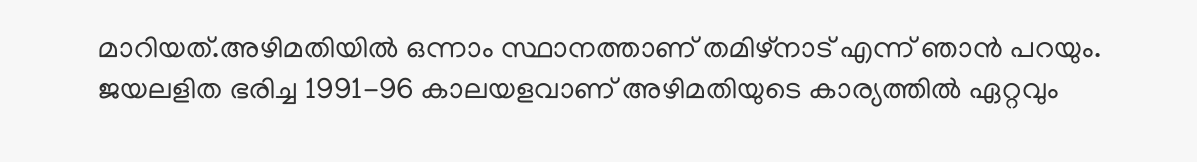മാറിയത്.അഴിമതിയില്‍ ഒന്നാം സ്ഥാനത്താണ് തമിഴ്‌നാട് എന്ന് ഞാന്‍ പറയും. ജയലളിത ഭരിച്ച 1991-96 കാലയളവാണ് അഴിമതിയുടെ കാര്യത്തില്‍ ഏറ്റവും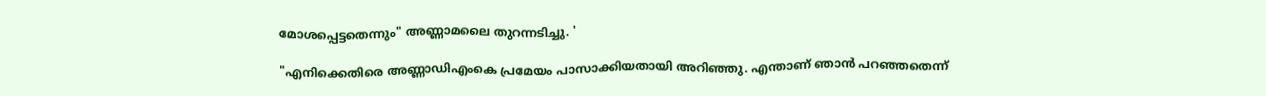മോശപ്പെട്ടതെന്നും" അണ്ണാമലൈ തുറന്നടിച്ചു. '

"എനിക്കെതിരെ അണ്ണാഡിഎംകെ പ്രമേയം പാസാക്കിയതായി അറിഞ്ഞു. എന്താണ് ഞാന്‍ പറഞ്ഞതെന്ന്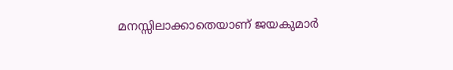മനസ്സിലാക്കാതെയാണ് ജയകുമാര്‍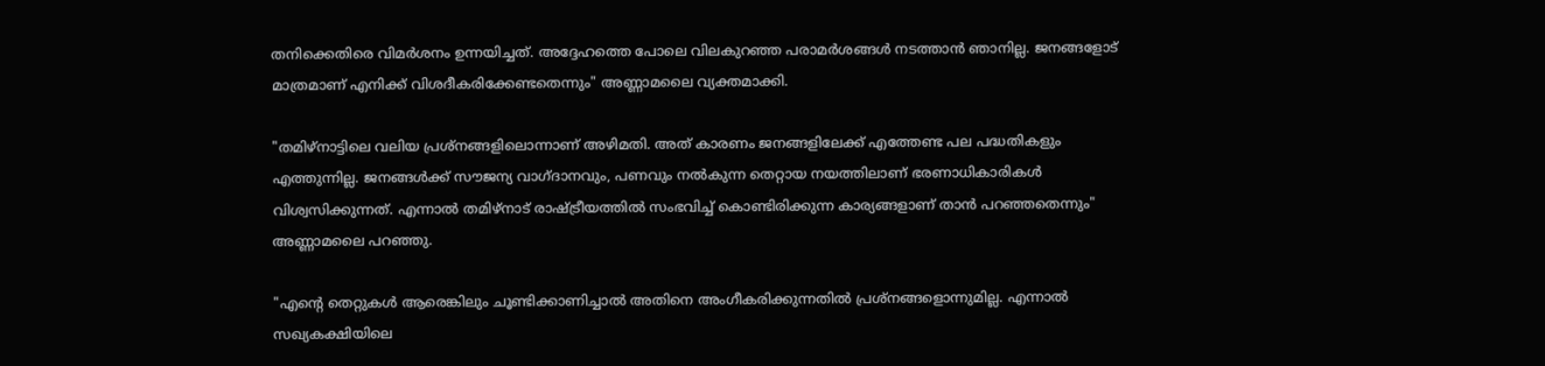തനിക്കെതിരെ വിമര്‍ശനം ഉന്നയിച്ചത്. അദ്ദേഹത്തെ പോലെ വിലകുറഞ്ഞ പരാമര്‍ശങ്ങള്‍ നടത്താന്‍ ഞാനില്ല. ജനങ്ങളോട് മാത്രമാണ് എനിക്ക് വിശദീകരിക്കേണ്ടതെന്നും" അണ്ണാമലൈ വ്യക്തമാക്കി.

"തമിഴ്‌നാട്ടിലെ വലിയ പ്രശ്‌നങ്ങളിലൊന്നാണ് അഴിമതി. അത് കാരണം ജനങ്ങളിലേക്ക് എത്തേണ്ട പല പദ്ധതികളും എത്തുന്നില്ല. ജനങ്ങള്‍ക്ക് സൗജന്യ വാഗ്ദാനവും, പണവും നല്‍കുന്ന തെറ്റായ നയത്തിലാണ് ഭരണാധികാരികള്‍ വിശ്വസിക്കുന്നത്. എന്നാല്‍ തമിഴ്‌നാട് രാഷ്ട്രീയത്തില്‍ സംഭവിച്ച് കൊണ്ടിരിക്കുന്ന കാര്യങ്ങളാണ് താന്‍ പറഞ്ഞതെന്നും" അണ്ണാമലൈ പറഞ്ഞു.

"എന്റെ തെറ്റുകള്‍ ആരെങ്കിലും ചൂണ്ടിക്കാണിച്ചാല്‍ അതിനെ അംഗീകരിക്കുന്നതില്‍ പ്രശ്‌നങ്ങളൊന്നുമില്ല. എന്നാല്‍ സഖ്യകക്ഷിയിലെ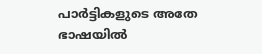പാര്‍ട്ടികളുടെ അതേ ഭാഷയില്‍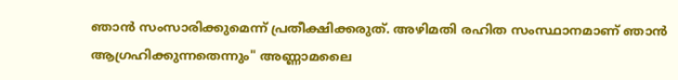ഞാന്‍ സംസാരിക്കുമെന്ന് പ്രതീക്ഷിക്കരുത്. അഴിമതി രഹിത സംസ്ഥാനമാണ് ഞാന്‍ ആഗ്രഹിക്കുന്നതെന്നും" അണ്ണാമലൈ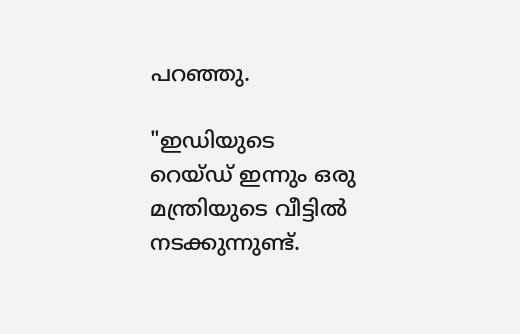പറഞ്ഞു.

"ഇഡിയുടെ റെയ്ഡ് ഇന്നും ഒരു മന്ത്രിയുടെ വീട്ടില്‍ നടക്കുന്നുണ്ട്.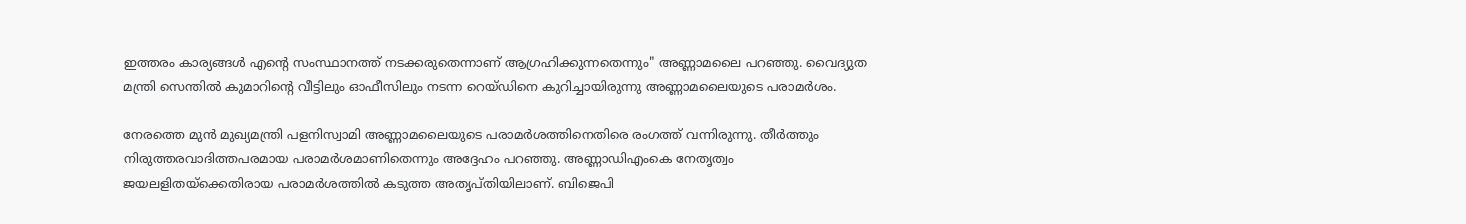ഇത്തരം കാര്യങ്ങള്‍ എന്റെ സംസ്ഥാനത്ത് നടക്കരുതെന്നാണ് ആഗ്രഹിക്കുന്നതെന്നും" അണ്ണാമലൈ പറഞ്ഞു. വൈദ്യുത മന്ത്രി സെന്തില്‍ കുമാറിന്റെ വീട്ടിലും ഓഫീസിലും നടന്ന റെയ്ഡിനെ കുറിച്ചായിരുന്നു അണ്ണാമലൈയുടെ പരാമര്‍ശം.

നേരത്തെ മുന്‍ മുഖ്യമന്ത്രി പളനിസ്വാമി അണ്ണാമലൈയുടെ പരാമര്‍ശത്തിനെതിരെ രംഗത്ത് വന്നിരുന്നു. തീര്‍ത്തും നിരുത്തരവാദിത്തപരമായ പരാമര്‍ശമാണിതെന്നും അദ്ദേഹം പറഞ്ഞു. അണ്ണാഡിഎംകെ നേതൃത്വം ജയലളിതയ്‌ക്കെതിരായ പരാമര്‍ശത്തില്‍ കടുത്ത അതൃപ്തിയിലാണ്. ബിജെപി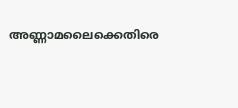അണ്ണാമലൈക്കെതിരെ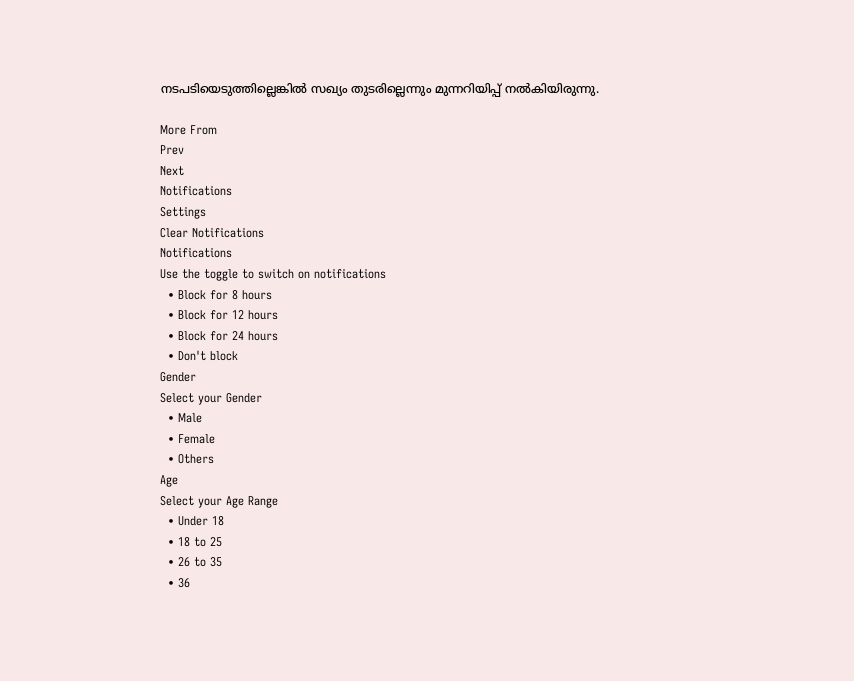നടപടിയെടുത്തില്ലെങ്കില്‍ സഖ്യം തുടരില്ലെന്നും മുന്നറിയിപ്പ് നല്‍കിയിരുന്നു.

More From
Prev
Next
Notifications
Settings
Clear Notifications
Notifications
Use the toggle to switch on notifications
  • Block for 8 hours
  • Block for 12 hours
  • Block for 24 hours
  • Don't block
Gender
Select your Gender
  • Male
  • Female
  • Others
Age
Select your Age Range
  • Under 18
  • 18 to 25
  • 26 to 35
  • 36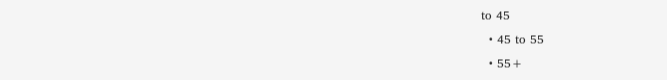to 45
  • 45 to 55
  • 55+